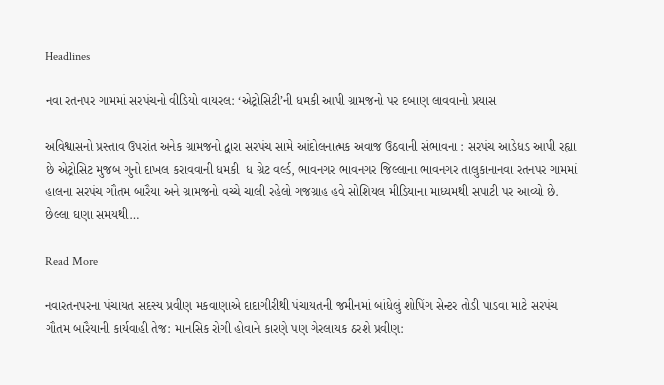Headlines

નવા રતનપર ગામમાં સરપંચનો વીડિયો વાયરલ: ‘એટ્રોસિટી’ની ધમકી આપી ગ્રામજનો પર દબાણ લાવવાનો પ્રયાસ

અવિશ્વાસનો પ્રસ્તાવ ઉપરાંત અનેક ગ્રામજનો દ્વારા સરપંચ સામે આંદોલનાત્મક અવાજ ઉઠવાની સંભાવના : સરપંચ આડેધડ આપી રહ્યા છે એટ્રોસિટ મુજબ ગુનો દાખલ કરાવવાની ધમકી  ધ ગ્રેટ વર્લ્ડ, ભાવનગર ભાવનગર જિલ્લાના ભાવનગર તાલુકાનાનવા રતનપર ગામમાં હાલના સરપંચ ગૌતમ બારૈયા અને ગ્રામજનો વચ્ચે ચાલી રહેલો ગજગ્રાહ હવે સોશિયલ મીડિયાના માધ્યમથી સપાટી પર આવ્યો છે. છેલ્લા ઘણા સમયથી…

Read More

નવારતનપરના પંચાયત સદસ્ય પ્રવીણ મકવાણાએ દાદાગીરીથી પંચાયતની જમીનમાં બાંધેલું શોપિંગ સેન્ટર તોડી પાડવા માટે સરપંચ ગૌતમ બારૈયાની કાર્યવાહી તેજ: માનસિક રોગી હોવાને કારણે પણ ગેરલાયક ઠરશે પ્રવીણ: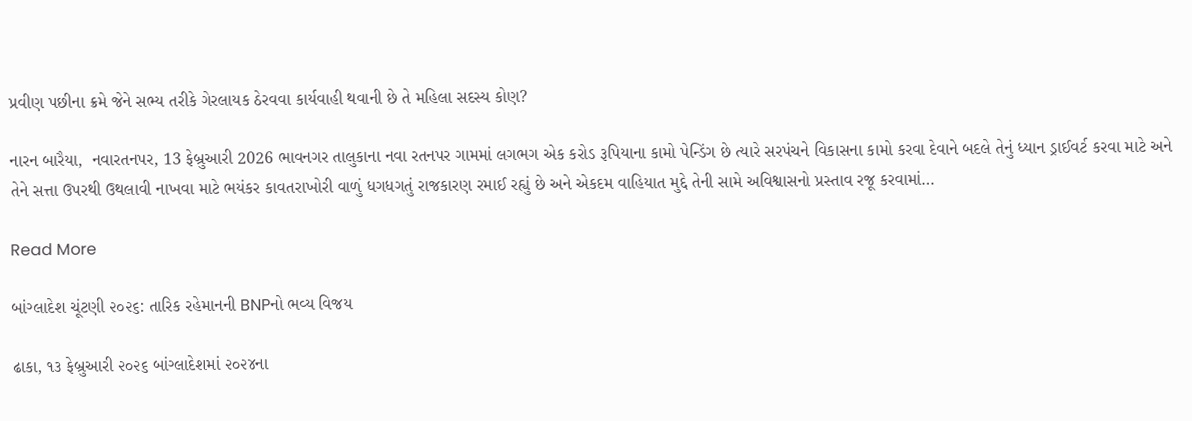પ્રવીણ પછીના ક્રમે જેને સભ્ય તરીકે ગેરલાયક ઠેરવવા કાર્યવાહી થવાની છે તે મહિલા સદસ્ય કોણ?

નારન બારૈયા,  નવારતનપર, 13 ફેબ્રુઆરી 2026 ભાવનગર તાલુકાના નવા રતનપર ગામમાં લગભગ એક કરોડ રૂપિયાના કામો પેન્ડિંગ છે ત્યારે સરપંચને વિકાસના કામો કરવા દેવાને બદલે તેનું ધ્યાન ડ્રાઈવર્ટ કરવા માટે અને તેને સત્તા ઉપરથી ઉથલાવી નાખવા માટે ભયંકર કાવતરાખોરી વાળું ધગધગતું રાજકારણ રમાઈ રહ્યું છે અને એકદમ વાહિયાત મુદ્દે તેની સામે અવિશ્વાસનો પ્રસ્તાવ રજૂ કરવામાં…

Read More

બાંગ્લાદેશ ચૂંટણી ૨૦૨૬: તારિક રહેમાનની BNPનો ભવ્ય વિજય

ઢાકા, ૧૩ ફેબ્રુઆરી ૨૦૨૬ બાંગ્લાદેશમાં ૨૦૨૪ના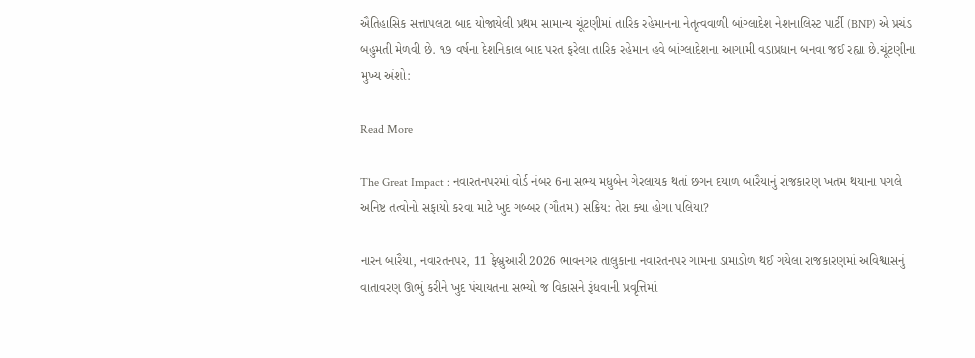ઐતિહાસિક સત્તાપલટા બાદ યોજાયેલી પ્રથમ સામાન્ય ચૂંટણીમાં તારિક રહેમાનના નેતૃત્વવાળી બાંગ્લાદેશ નેશનાલિસ્ટ પાર્ટી (BNP) એ પ્રચંડ બહુમતી મેળવી છે. ૧૭ વર્ષના દેશનિકાલ બાદ પરત ફરેલા તારિક રહેમાન હવે બાંગ્લાદેશના આગામી વડાપ્રધાન બનવા જઈ રહ્યા છે.ચૂંટણીના મુખ્ય અંશો:

Read More

The Great Impact : નવારતનપરમાં વોર્ડ નંબર 6ના સભ્ય મધુબેન ગેરલાયક થતાં છગન દયાળ બારૈયાનું રાજકારણ ખતમ થયાના પગલે અનિષ્ટ તત્વોનો સફાયો કરવા માટે ખુદ ગબ્બર (ગૌતમ) સક્રિય: તેરા ક્યા હોગા પલિયા?

નારન બારૈયા, નવારતનપર, 11 ફેબ્રુઆરી 2026 ભાવનગર તાલુકાના નવારતનપર ગામના ડામાડોળ થઈ ગયેલા રાજકારણમાં અવિશ્વાસનું વાતાવરણ ઊભું કરીને ખુદ પંચાયતના સભ્યો જ વિકાસને રૂંધવાની પ્રવૃત્તિમાં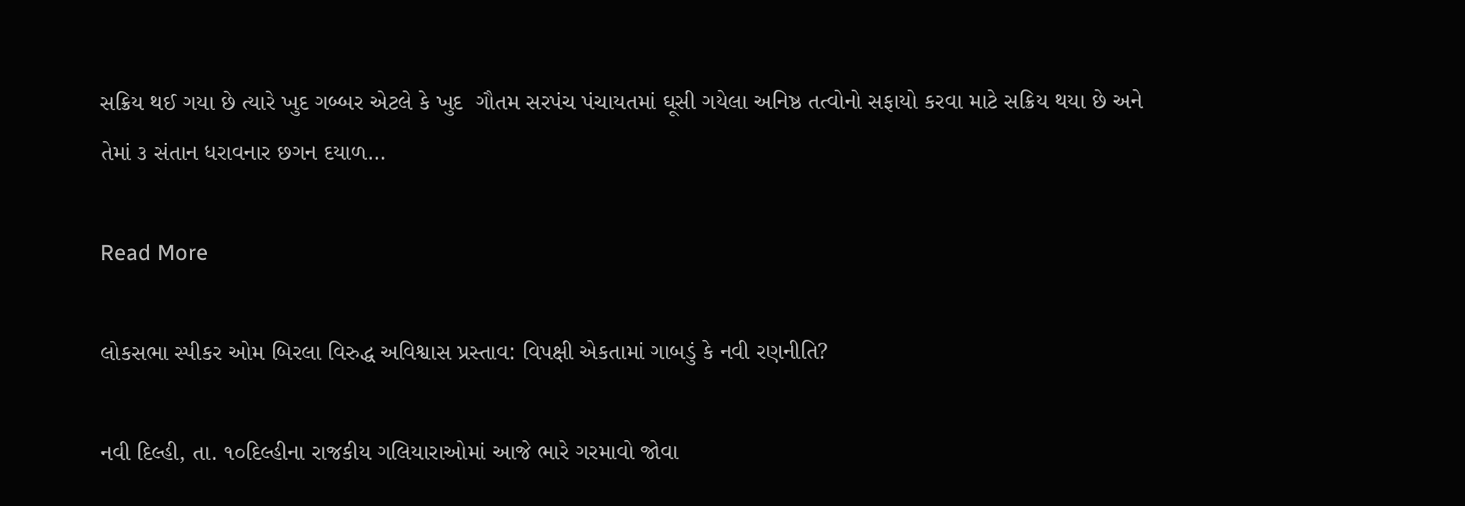સક્રિય થઈ ગયા છે ત્યારે ખુદ ગબ્બર એટલે કે ખુદ  ગૌતમ સરપંચ પંચાયતમાં ઘૂસી ગયેલા અનિષ્ઠ તત્વોનો સફાયો કરવા માટે સક્રિય થયા છે અને તેમાં ૩ સંતાન ધરાવનાર છગન દયાળ…

Read More

લોકસભા સ્પીકર ઓમ બિરલા વિરુદ્ધ અવિશ્વાસ પ્રસ્તાવ: વિપક્ષી એકતામાં ગાબડું કે નવી રણનીતિ?

નવી દિલ્હી, તા. ૧૦દિલ્હીના રાજકીય ગલિયારાઓમાં આજે ભારે ગરમાવો જોવા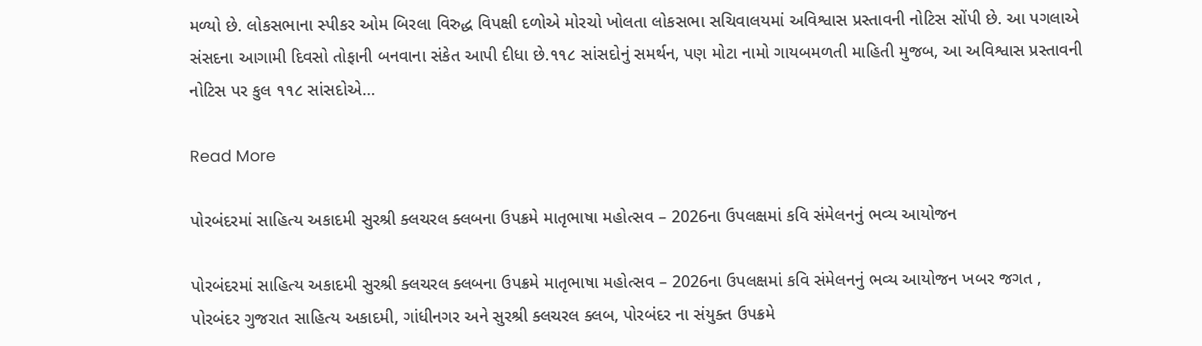મળ્યો છે. લોકસભાના સ્પીકર ઓમ બિરલા વિરુદ્ધ વિપક્ષી દળોએ મોરચો ખોલતા લોકસભા સચિવાલયમાં અવિશ્વાસ પ્રસ્તાવની નોટિસ સોંપી છે. આ પગલાએ સંસદના આગામી દિવસો તોફાની બનવાના સંકેત આપી દીધા છે.૧૧૮ સાંસદોનું સમર્થન, પણ મોટા નામો ગાયબમળતી માહિતી મુજબ, આ અવિશ્વાસ પ્રસ્તાવની નોટિસ પર કુલ ૧૧૮ સાંસદોએ…

Read More

પોરબંદરમાં સાહિત્ય અકાદમી સુરશ્રી ક્લચરલ ક્લબના ઉપક્રમે માતૃભાષા મહોત્સવ – 2026ના ઉપલક્ષમાં કવિ સંમેલનનું ભવ્ય આયોજન

પોરબંદરમાં સાહિત્ય અકાદમી સુરશ્રી ક્લચરલ ક્લબના ઉપક્રમે માતૃભાષા મહોત્સવ – 2026ના ઉપલક્ષમાં કવિ સંમેલનનું ભવ્ય આયોજન ખબર જગત , પોરબંદર ગુજરાત સાહિત્ય અકાદમી, ગાંધીનગર અને સુરશ્રી ક્લચરલ ક્લબ, પોરબંદર ના સંયુક્ત ઉપક્રમે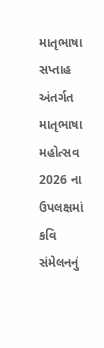માતૃભાષા સપ્તાહ અંતર્ગત માતૃભાષા મહોત્સવ 2026 ના ઉપલક્ષમાં કવિ સંમેલનનું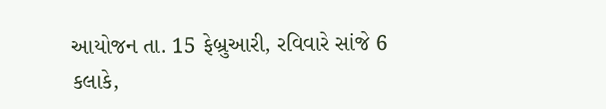આયોજન તા. 15 ફેબ્રુઆરી, રવિવારે સાંજે 6 કલાકે,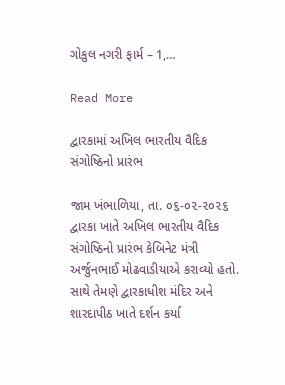ગોકુલ નગરી ફાર્મ – 1,…

Read More

દ્વારકામાં અખિલ ભારતીય વૈદિક સંગોષ્ઠિનો પ્રારંભ

જામ ખંભાળિયા, તા. ૦૬-૦૨-૨૦૨૬         દ્વારકા ખાતે અખિલ ભારતીય વૈદિક સંગોષ્ઠિનો પ્રારંભ કેબિનેટ મંત્રી અર્જુનભાઈ મોઢવાડીયાએ કરાવ્યો હતો. સાથે તેમણે દ્વારકાધીશ મંદિર અને શારદાપીઠ ખાતે દર્શન કર્યા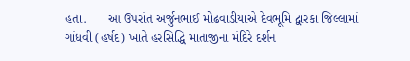હતા.      આ ઉપરાંત અર્જુનભાઈ મોઢવાડીયાએ દેવભૂમિ દ્વારકા જિલ્લામાં ગાંધવી (હર્ષદ) ખાતે હરસિદ્ધિ માતાજીના મંદિરે દર્શન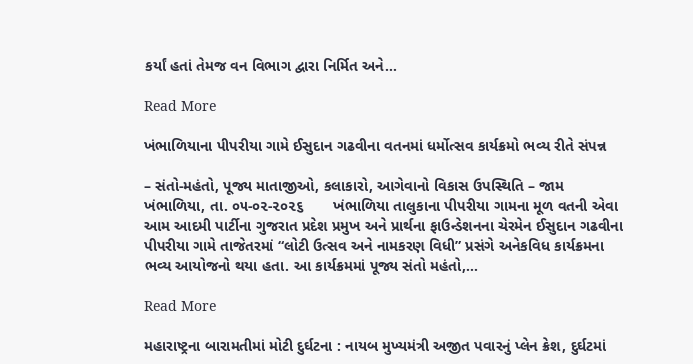કર્યાં હતાં તેમજ વન વિભાગ દ્વારા નિર્મિત અને…

Read More

ખંભાળિયાના પીપરીયા ગામે ઈસુદાન ગઢવીના વતનમાં ધર્મોત્સવ કાર્યક્રમો ભવ્ય રીતે સંપન્ન

– સંતો-મહંતો, પૂજ્ય માતાજીઓ, કલાકારો, આગેવાનો વિકાસ ઉપસ્થિતિ – જામ ખંભાળિયા, તા. ૦૫-૦૨-૨૦૨૬       ખંભાળિયા તાલુકાના પીપરીયા ગામના મૂળ વતની એવા આમ આદમી પાર્ટીના ગુજરાત પ્રદેશ પ્રમુખ અને પ્રાર્થના ફાઉન્ડેશનના ચેરમેન ઈસુદાન ગઢવીના પીપરીયા ગામે તાજેતરમાં “લોટી ઉત્સવ અને નામકરણ વિધી” પ્રસંગે અનેકવિધ કાર્યક્રમના ભવ્ય આયોજનો થયા હતા. આ કાર્યક્રમમાં પૂજ્ય સંતો મહંતો,…

Read More

મહારાષ્ટ્રના બારામતીમાં મોટી દુર્ઘટના : નાયબ મુખ્યમંત્રી અજીત પવારનું પ્લેન ક્રેશ, દુર્ઘટમાં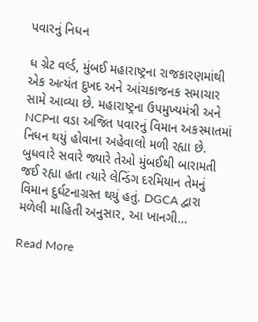પવારનું નિધન

ધ ગ્રેટ વર્લ્ડ, મુંબઈ મહારાષ્ટ્રના રાજકારણમાંથી એક અત્યંત દુખદ અને આંચકાજનક સમાચાર સામે આવ્યા છે. મહારાષ્ટ્રના ઉપમુખ્યમંત્રી અને NCPના વડા અજિત પવારનું વિમાન અકસ્માતમાં નિધન થયું હોવાના અહેવાલો મળી રહ્યા છે. બુધવારે સવારે જ્યારે તેઓ મુંબઈથી બારામતી જઈ રહ્યા હતા ત્યારે લેન્ડિંગ દરમિયાન તેમનું વિમાન દુર્ઘટનાગ્રસ્ત થયું હતું. DGCA દ્વારા મળેલી માહિતી અનુસાર, આ ખાનગી…

Read More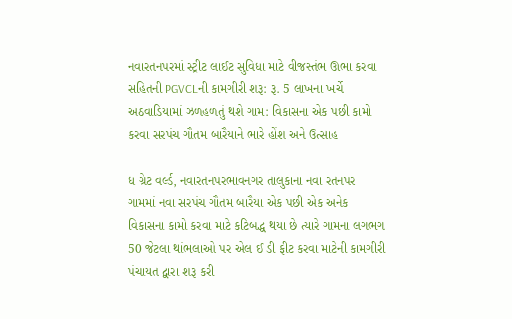નવારતનપરમાં સ્ટ્રીટ લાઈટ સુવિધા માટે વીજસ્તંભ ઊભા કરવા સહિતની PGVCLની કામગીરી શરૂ: રૂ. 5 લાખના ખર્ચે અઠવાડિયામાં ઝળહળતું થશે ગામ: વિકાસના એક પછી કામો કરવા સરપંચ ગૌતમ બારૈયાને ભારે હોંશ અને ઉત્સાહ

ધ ગ્રેટ વર્લ્ડ, નવારતનપરભાવનગર તાલુકાના નવા રતનપર ગામમાં નવા સરપંચ ગૌતમ બારૈયા એક પછી એક અનેક વિકાસના કામો કરવા માટે કટિબદ્ધ થયા છે ત્યારે ગામના લગભગ 50 જેટલા થાંભલાઓ પર એલ ઈ ડી ફીટ કરવા માટેની કામગીરી પંચાયત દ્વારા શરૂ કરી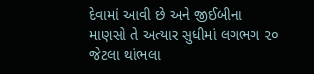દેવામાં આવી છે અને જીઈબીના માણસો તે અત્યાર સુધીમાં લગભગ ૨૦ જેટલા થાંભલા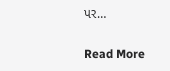પર…

Read More